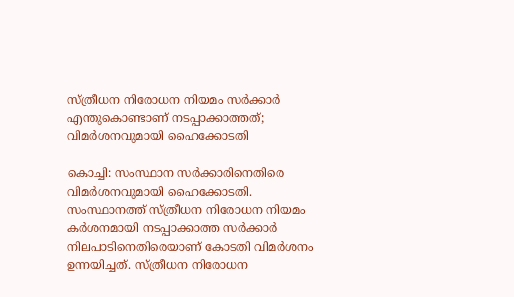സ്ത്രീധന നിരോധന നിയമം സർക്കാർ എന്തുകൊണ്ടാണ് നടപ്പാക്കാത്തത്; വിമർശനവുമായി ഹൈക്കോടതി

കൊച്ചി: സംസ്ഥാന സർക്കാരിനെതിരെ വിമർശനവുമായി ഹൈക്കോടതി. സംസ്ഥാനത്ത് സ്ത്രീധന നിരോധന നിയമം കർശനമായി നടപ്പാക്കാത്ത സർക്കാർ നിലപാടിനെതിരെയാണ് കോടതി വിമർശനം ഉന്നയിച്ചത്. സ്ത്രീധന നിരോധന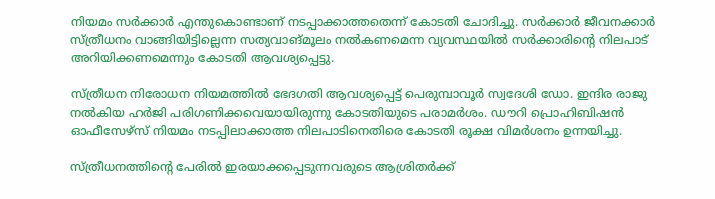നിയമം സർക്കാർ എന്തുകൊണ്ടാണ് നടപ്പാക്കാത്തതെന്ന് കോടതി ചോദിച്ചു. സർക്കാർ ജീവനക്കാർ സ്ത്രീധനം വാങ്ങിയിട്ടില്ലെന്ന സത്യവാങ്മൂലം നൽകണമെന്ന വ്യവസ്ഥയിൽ സർക്കാരിന്റെ നിലപാട് അറിയിക്കണമെന്നും കോടതി ആവശ്യപ്പെട്ടു.

സ്ത്രീധന നിരോധന നിയമത്തിൽ ഭേദഗതി ആവശ്യപ്പെട്ട് പെരുമ്പാവൂർ സ്വദേശി ഡോ. ഇന്ദിര രാജു നൽകിയ ഹർജി പരിഗണിക്കവെയായിരുന്നു കോടതിയുടെ പരാമർശം. ഡൗറി പ്രൊഹിബിഷൻ ഓഫീസേഴ്‌സ് നിയമം നടപ്പിലാക്കാത്ത നിലപാടിനെതിരെ കോടതി രൂക്ഷ വിമർശനം ഉന്നയിച്ചു.

സ്ത്രീധനത്തിന്റെ പേരിൽ ഇരയാക്കപ്പെടുന്നവരുടെ ആശ്രിതർക്ക്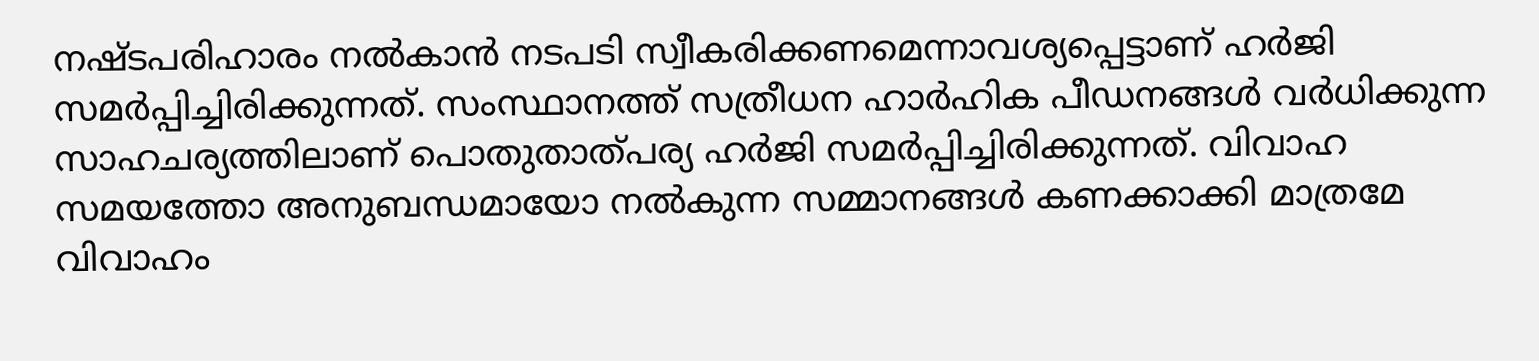നഷ്ടപരിഹാരം നൽകാൻ നടപടി സ്വീകരിക്കണമെന്നാവശ്യപ്പെട്ടാണ് ഹർജി സമർപ്പിച്ചിരിക്കുന്നത്. സംസ്ഥാനത്ത് സത്രീധന ഹാർഹിക പീഡനങ്ങൾ വർധിക്കുന്ന സാഹചര്യത്തിലാണ് പൊതുതാത്പര്യ ഹർജി സമർപ്പിച്ചിരിക്കുന്നത്. വിവാഹ സമയത്തോ അനുബന്ധമായോ നൽകുന്ന സമ്മാനങ്ങൾ കണക്കാക്കി മാത്രമേ വിവാഹം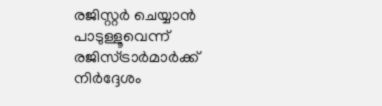രജിസ്റ്റർ ചെയ്യാൻ പാടുള്ളൂവെന്ന് രജിസ്ട്രാർമാർക്ക് നിർദ്ദേശം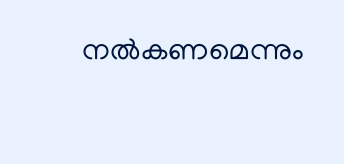നൽകണമെന്നും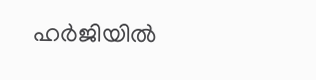ഹർജിയിൽ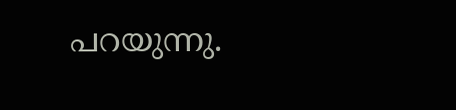പറയുന്നു.